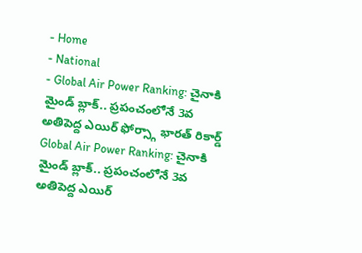- Home
- National
- Global Air Power Ranking: చైనాకి మైండ్ బ్లాక్.. ప్రపంచంలోనే 3వ అతిపెద్ద ఎయిర్ ఫోర్స్గా భారత్ రికార్డ్
Global Air Power Ranking: చైనాకి మైండ్ బ్లాక్.. ప్రపంచంలోనే 3వ అతిపెద్ద ఎయిర్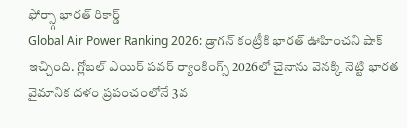ఫోర్స్గా భారత్ రికార్డ్
Global Air Power Ranking 2026: డ్రాగన్ కంట్రీకి భారత్ ఊహించని షాక్ ఇచ్చింది. గ్లోబల్ ఎయిర్ పవర్ ర్యాంకింగ్స్ 2026లో చైనాను వెనక్కి నెట్టి భారత వైమానిక దళం ప్రపంచంలోనే 3వ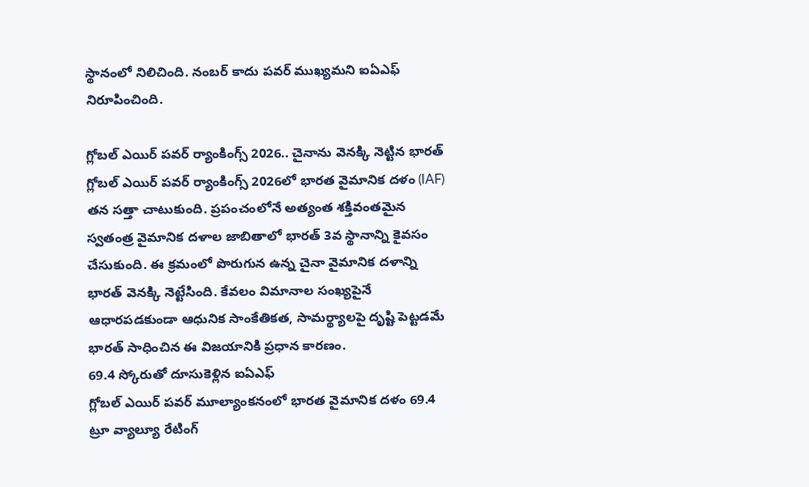స్థానంలో నిలిచింది. నంబర్ కాదు పవర్ ముఖ్యమని ఐఏఎఫ్ నిరూపించింది.

గ్లోబల్ ఎయిర్ పవర్ ర్యాంకింగ్స్ 2026.. చైనాను వెనక్కి నెట్టిన భారత్
గ్లోబల్ ఎయిర్ పవర్ ర్యాంకింగ్స్ 2026లో భారత వైమానిక దళం (IAF) తన సత్తా చాటుకుంది. ప్రపంచంలోనే అత్యంత శక్తివంతమైన స్వతంత్ర వైమానిక దళాల జాబితాలో భారత్ 3వ స్థానాన్ని కైవసం చేసుకుంది. ఈ క్రమంలో పొరుగున ఉన్న చైనా వైమానిక దళాన్ని భారత్ వెనక్కి నెట్టేసింది. కేవలం విమానాల సంఖ్యపైనే ఆధారపడకుండా ఆధునిక సాంకేతికత, సామర్థ్యాలపై దృష్టి పెట్టడమే భారత్ సాధించిన ఈ విజయానికి ప్రధాన కారణం.
69.4 స్కోరుతో దూసుకెళ్లిన ఐఏఎఫ్
గ్లోబల్ ఎయిర్ పవర్ మూల్యాంకనంలో భారత వైమానిక దళం 69.4 ట్రూ వ్యాల్యూ రేటింగ్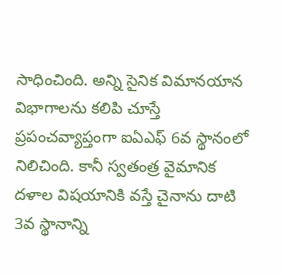సాధించింది. అన్ని సైనిక విమానయాన విభాగాలను కలిపి చూస్తే ప్రపంచవ్యాప్తంగా ఐఏఎఫ్ 6వ స్థానంలో నిలిచింది. కానీ స్వతంత్ర వైమానిక దళాల విషయానికి వస్తే చైనాను దాటి 3వ స్థానాన్ని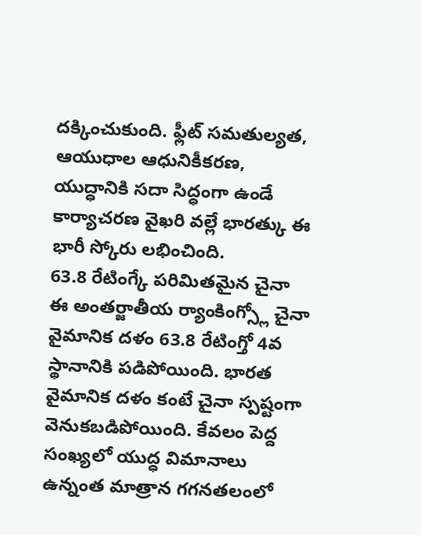దక్కించుకుంది. ఫ్లీట్ సమతుల్యత, ఆయుధాల ఆధునికీకరణ, యుద్ధానికి సదా సిద్ధంగా ఉండే కార్యాచరణ వైఖరి వల్లే భారత్కు ఈ భారీ స్కోరు లభించింది.
63.8 రేటింగ్కే పరిమితమైన చైనా
ఈ అంతర్జాతీయ ర్యాంకింగ్స్లో చైనా వైమానిక దళం 63.8 రేటింగ్తో 4వ స్థానానికి పడిపోయింది. భారత వైమానిక దళం కంటే చైనా స్పష్టంగా వెనుకబడిపోయింది. కేవలం పెద్ద సంఖ్యలో యుద్ధ విమానాలు ఉన్నంత మాత్రాన గగనతలంలో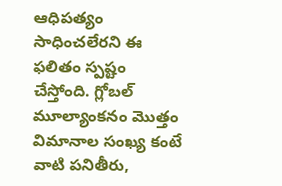ఆధిపత్యం సాధించలేరని ఈ ఫలితం స్పష్టం చేస్తోంది. గ్లోబల్ మూల్యాంకనం మొత్తం విమానాల సంఖ్య కంటే వాటి పనితీరు,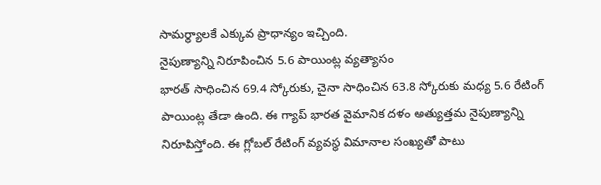సామర్థ్యాలకే ఎక్కువ ప్రాధాన్యం ఇచ్చింది.
నైపుణ్యాన్ని నిరూపించిన 5.6 పాయింట్ల వ్యత్యాసం
భారత్ సాధించిన 69.4 స్కోరుకు, చైనా సాధించిన 63.8 స్కోరుకు మధ్య 5.6 రేటింగ్ పాయింట్ల తేడా ఉంది. ఈ గ్యాప్ భారత వైమానిక దళం అత్యుత్తమ నైపుణ్యాన్ని నిరూపిస్తోంది. ఈ గ్లోబల్ రేటింగ్ వ్యవస్థ విమానాల సంఖ్యతో పాటు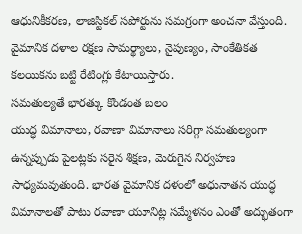ఆధునికీకరణ, లాజిస్టికల్ సపోర్టును సమగ్రంగా అంచనా వేస్తుంది. వైమానిక దళాల రక్షణ సామర్థ్యాలు, నైపుణ్యం, సాంకేతికత కలయికను బట్టి రేటింగ్లు కేటాయిస్తారు.
సమతుల్యతే భారత్కు కొండంత బలం
యుద్ధ విమానాలు, రవాణా విమానాలు సరిగ్గా సమతుల్యంగా ఉన్నప్పుడు పైలట్లకు సరైన శిక్షణ, మెరుగైన నిర్వహణ సాధ్యమవుతుంది. భారత వైమానిక దళంలో అధునాతన యుద్ధ విమానాలతో పాటు రవాణా యూనిట్ల సమ్మేళనం ఎంతో అద్భుతంగా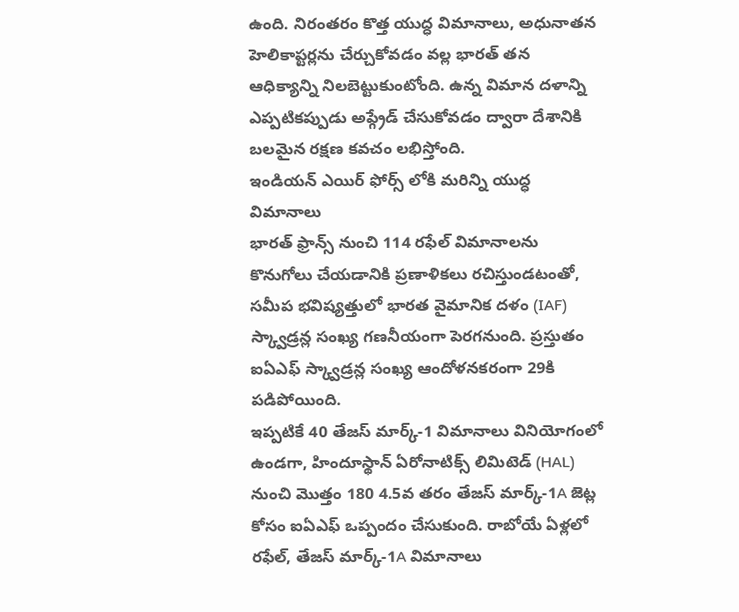ఉంది. నిరంతరం కొత్త యుద్ధ విమానాలు, అధునాతన హెలికాప్టర్లను చేర్చుకోవడం వల్ల భారత్ తన ఆధిక్యాన్ని నిలబెట్టుకుంటోంది. ఉన్న విమాన దళాన్ని ఎప్పటికప్పుడు అప్గ్రేడ్ చేసుకోవడం ద్వారా దేశానికి బలమైన రక్షణ కవచం లభిస్తోంది.
ఇండియన్ ఎయిర్ ఫోర్స్ లోకి మరిన్ని యుద్ధ విమానాలు
భారత్ ఫ్రాన్స్ నుంచి 114 రఫేల్ విమానాలను కొనుగోలు చేయడానికి ప్రణాళికలు రచిస్తుండటంతో, సమీప భవిష్యత్తులో భారత వైమానిక దళం (IAF) స్క్వాడ్రన్ల సంఖ్య గణనీయంగా పెరగనుంది. ప్రస్తుతం ఐఏఎఫ్ స్క్వాడ్రన్ల సంఖ్య ఆందోళనకరంగా 29కి పడిపోయింది.
ఇప్పటికే 40 తేజస్ మార్క్-1 విమానాలు వినియోగంలో ఉండగా, హిందూస్థాన్ ఏరోనాటిక్స్ లిమిటెడ్ (HAL) నుంచి మొత్తం 180 4.5వ తరం తేజస్ మార్క్-1A జెట్ల కోసం ఐఏఎఫ్ ఒప్పందం చేసుకుంది. రాబోయే ఏళ్లలో రఫేల్, తేజస్ మార్క్-1A విమానాలు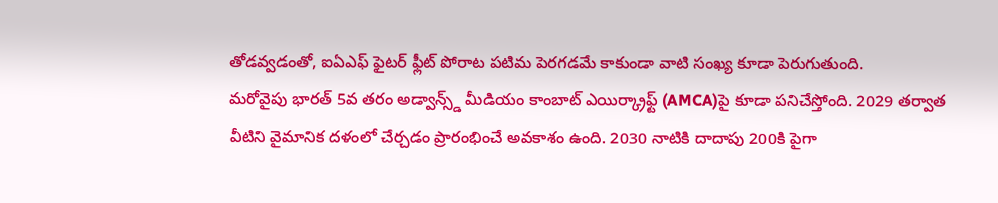తోడవ్వడంతో, ఐఏఎఫ్ ఫైటర్ ఫ్లీట్ పోరాట పటిమ పెరగడమే కాకుండా వాటి సంఖ్య కూడా పెరుగుతుంది.
మరోవైపు భారత్ 5వ తరం అడ్వాన్స్డ్ మీడియం కాంబాట్ ఎయిర్క్రాఫ్ట్ (AMCA)పై కూడా పనిచేస్తోంది. 2029 తర్వాత వీటిని వైమానిక దళంలో చేర్చడం ప్రారంభించే అవకాశం ఉంది. 2030 నాటికి దాదాపు 200కి పైగా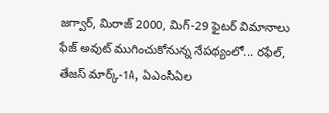జగ్వార్, మిరాజ్ 2000, మిగ్-29 ఫైటర్ విమానాలు ఫేజ్ అవుట్ ముగించుకోనున్న నేపథ్యంలో... రఫేల్, తేజస్ మార్క్-1A, ఏఎంసీఏల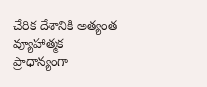చేరిక దేశానికి అత్యంత వ్యూహాత్మక ప్రాధాన్యంగా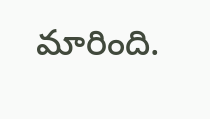మారింది.